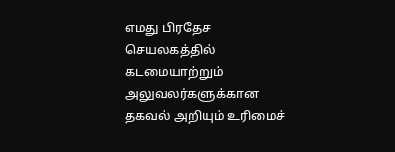எமது பிரதேச செயலகத்தில் கடமையாற்றும் அலுவலர்களுக்கான தகவல் அறியும் உரிமைச்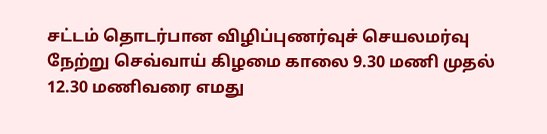சட்டம் தொடர்பான விழிப்புணர்வுச் செயலமர்வு நேற்று செவ்வாய் கிழமை காலை 9.30 மணி முதல் 12.30 மணிவரை எமது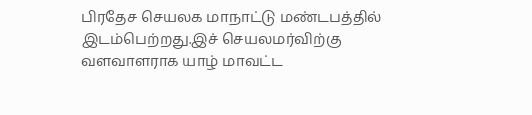பிரதேச செயலக மாநாட்டு மண்டபத்தில் இடம்பெற்றது.இச் செயலமர்விற்கு வளவாளராக யாழ் மாவட்ட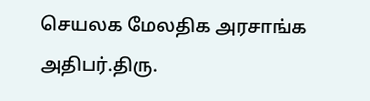செயலக மேலதிக அரசாங்க அதிபர்.திரு.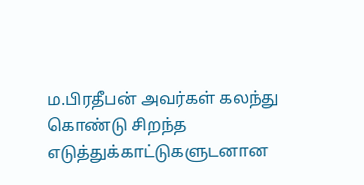ம.பிரதீபன் அவர்கள் கலந்து கொண்டு சிறந்த எடுத்துக்காட்டுகளுடனான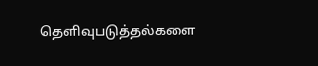தெளிவுபடுத்தல்களை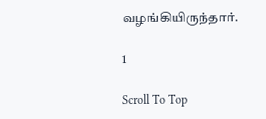வழங்கியிருந்தார்.

1

Scroll To Top